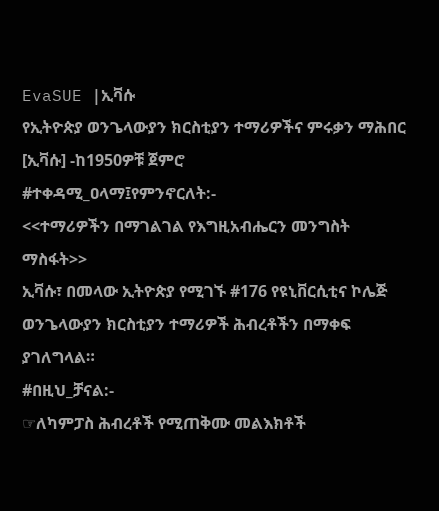EvaSUE |ኢቫሱ
የኢትዮጵያ ወንጌላውያን ክርስቲያን ተማሪዎችና ምሩቃን ማሕበር [ኢቫሱ] -ከ1950ዎቹ ጀምሮ
#ተቀዳሚ_ዐላማ፤የምንኖርለት:-
<<ተማሪዎችን በማገልገል የእግዚአብሔርን መንግስት ማስፋት>>
ኢቫሱ፣ በመላው ኢትዮጵያ የሚገኙ #176 የዩኒቨርሲቲና ኮሌጅ ወንጌላውያን ክርስቲያን ተማሪዎች ሕብረቶችን በማቀፍ ያገለግላል።
#በዚህ_ቻናል:-
☞ለካምፓስ ሕብረቶች የሚጠቅሙ መልእክቶች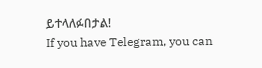ይተላለፉበታል!
If you have Telegram, you can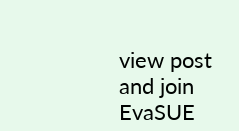view post
and join EvaSUE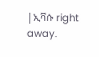|ኢቫሱ right away.